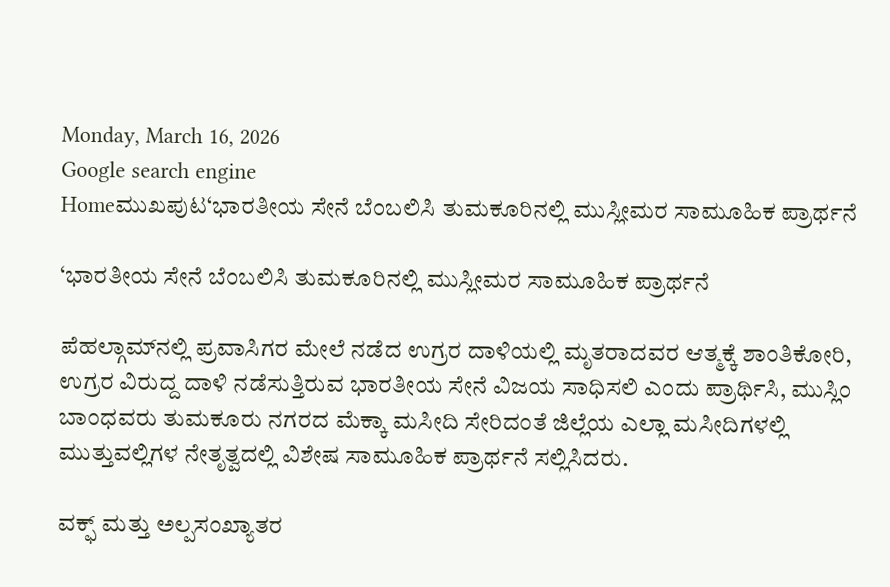Monday, March 16, 2026
Google search engine
Homeಮುಖಪುಟ‘ಭಾರತೀಯ ಸೇನೆ ಬೆಂಬಲಿಸಿ ತುಮಕೂರಿನಲ್ಲಿ ಮುಸ್ಲೀಮರ ಸಾಮೂಹಿಕ ಪ್ರಾರ್ಥನೆ

‘ಭಾರತೀಯ ಸೇನೆ ಬೆಂಬಲಿಸಿ ತುಮಕೂರಿನಲ್ಲಿ ಮುಸ್ಲೀಮರ ಸಾಮೂಹಿಕ ಪ್ರಾರ್ಥನೆ

ಪೆಹಲ್ಗಾಮ್‌ನಲ್ಲಿ ಪ್ರವಾಸಿಗರ ಮೇಲೆ ನಡೆದ ಉಗ್ರರ ದಾಳಿಯಲ್ಲಿ ಮೃತರಾದವರ ಆತ್ಮಕ್ಕೆ ಶಾಂತಿಕೋರಿ, ಉಗ್ರರ ವಿರುದ್ದ ದಾಳಿ ನಡೆಸುತ್ತಿರುವ ಭಾರತೀಯ ಸೇನೆ ವಿಜಯ ಸಾಧಿಸಲಿ ಎಂದು ಪ್ರಾರ್ಥಿಸಿ, ಮುಸ್ಲಿಂ ಬಾಂಧವರು ತುಮಕೂರು ನಗರದ ಮೆಕ್ಕಾ ಮಸೀದಿ ಸೇರಿದಂತೆ ಜಿಲ್ಲೆಯ ಎಲ್ಲಾ ಮಸೀದಿಗಳಲ್ಲಿ ಮುತ್ತುವಲ್ಲಿಗಳ ನೇತೃತ್ವದಲ್ಲಿ ವಿಶೇಷ ಸಾಮೂಹಿಕ ಪ್ರಾರ್ಥನೆ ಸಲ್ಲಿಸಿದರು.

ವಕ್ಫ್ ಮತ್ತು ಅಲ್ಪಸಂಖ್ಯಾತರ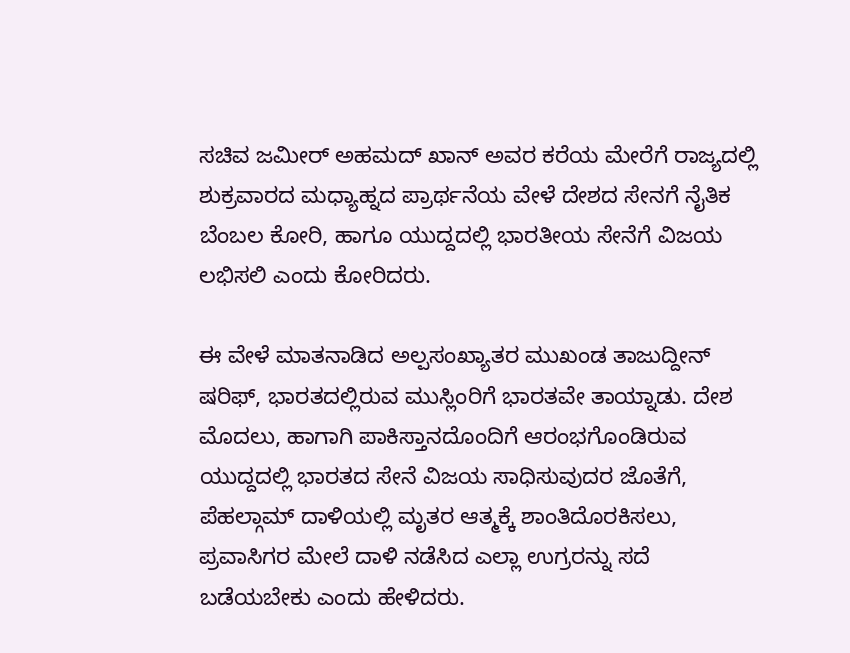ಸಚಿವ ಜಮೀರ್ ಅಹಮದ್ ಖಾನ್ ಅವರ ಕರೆಯ ಮೇರೆಗೆ ರಾಜ್ಯದಲ್ಲಿ ಶುಕ್ರವಾರದ ಮಧ್ಯಾಹ್ನದ ಪ್ರಾರ್ಥನೆಯ ವೇಳೆ ದೇಶದ ಸೇನಗೆ ನೈತಿಕ ಬೆಂಬಲ ಕೋರಿ, ಹಾಗೂ ಯುದ್ದದಲ್ಲಿ ಭಾರತೀಯ ಸೇನೆಗೆ ವಿಜಯ ಲಭಿಸಲಿ ಎಂದು ಕೋರಿದರು.

ಈ ವೇಳೆ ಮಾತನಾಡಿದ ಅಲ್ಪಸಂಖ್ಯಾತರ ಮುಖಂಡ ತಾಜುದ್ದೀನ್ ಷರಿಫ್, ಭಾರತದಲ್ಲಿರುವ ಮುಸ್ಲಿಂರಿಗೆ ಭಾರತವೇ ತಾಯ್ನಾಡು. ದೇಶ ಮೊದಲು, ಹಾಗಾಗಿ ಪಾಕಿಸ್ತಾನದೊಂದಿಗೆ ಆರಂಭಗೊಂಡಿರುವ ಯುದ್ದದಲ್ಲಿ ಭಾರತದ ಸೇನೆ ವಿಜಯ ಸಾಧಿಸುವುದರ ಜೊತೆಗೆ, ಪೆಹಲ್ಗಾಮ್ ದಾಳಿಯಲ್ಲಿ ಮೃತರ ಆತ್ಮಕ್ಕೆ ಶಾಂತಿದೊರಕಿಸಲು, ಪ್ರವಾಸಿಗರ ಮೇಲೆ ದಾಳಿ ನಡೆಸಿದ ಎಲ್ಲಾ ಉಗ್ರರನ್ನು ಸದೆ ಬಡೆಯಬೇಕು ಎಂದು ಹೇಳಿದರು.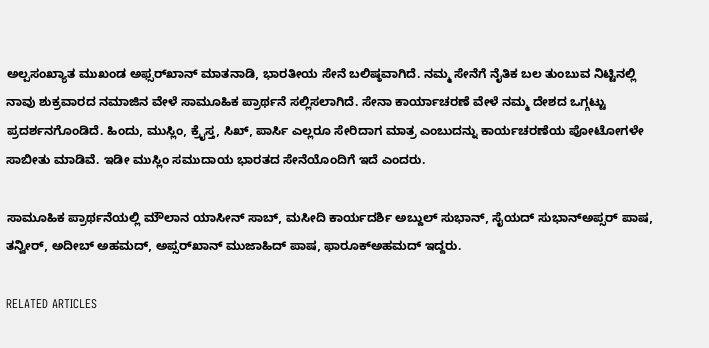ಅಲ್ಪಸಂಖ್ಯಾತ ಮುಖಂಡ ಅಫ್ಸರ್‌ಖಾನ್ ಮಾತನಾಡಿ, ಭಾರತೀಯ ಸೇನೆ ಬಲಿಷ್ಠವಾಗಿದೆ. ನಮ್ಮ ಸೇನೆಗೆ ನೈತಿಕ ಬಲ ತುಂಬುವ ನಿಟ್ಟಿನಲ್ಲಿ ನಾವು ಶುಕ್ರವಾರದ ನಮಾಜಿನ ವೇಳೆ ಸಾಮೂಹಿಕ ಪ್ರಾರ್ಥನೆ ಸಲ್ಲಿಸಲಾಗಿದೆ. ಸೇನಾ ಕಾರ್ಯಾಚರಣೆ ವೇಳೆ ನಮ್ಮ ದೇಶದ ಒಗ್ಗಟ್ಟು ಪ್ರದರ್ಶನಗೊಂಡಿದೆ. ಹಿಂದು, ಮುಸ್ಲಿಂ, ಕ್ರೈಸ್ತ, ಸಿಖ್, ಪಾರ್ಸಿ ಎಲ್ಲರೂ ಸೇರಿದಾಗ ಮಾತ್ರ ಎಂಬುದನ್ನು ಕಾರ್ಯಚರಣೆಯ ಪೋಟೋಗಳೇ ಸಾಬೀತು ಮಾಡಿವೆ. ಇಡೀ ಮುಸ್ಲಿಂ ಸಮುದಾಯ ಭಾರತದ ಸೇನೆಯೊಂದಿಗೆ ಇದೆ ಎಂದರು.

ಸಾಮೂಹಿಕ ಪ್ರಾರ್ಥನೆಯಲ್ಲಿ ಮೌಲಾನ ಯಾಸೀನ್ ಸಾಬ್, ಮಸೀದಿ ಕಾರ್ಯದರ್ಶಿ ಅಬ್ದುಲ್ ಸುಭಾನ್, ಸೈಯದ್ ಸುಭಾನ್‌ಅಪ್ಸರ್ ಪಾಷ, ತನ್ವೀರ್, ಅದೀಬ್ ಅಹಮದ್, ಅಪ್ಸರ್‌ಖಾನ್ ಮುಜಾಹಿದ್ ಪಾಷ, ಫಾರೂಕ್‌ಅಹಮದ್ ಇದ್ದರು.

RELATED ARTICLES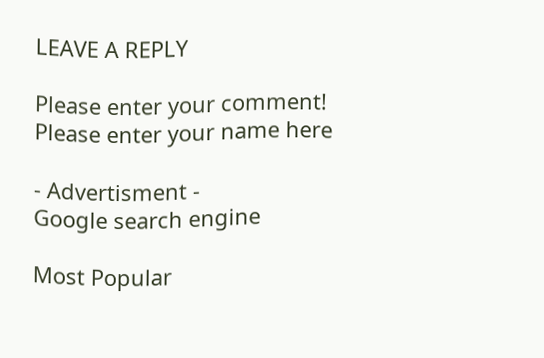LEAVE A REPLY

Please enter your comment!
Please enter your name here

- Advertisment -
Google search engine

Most Popular